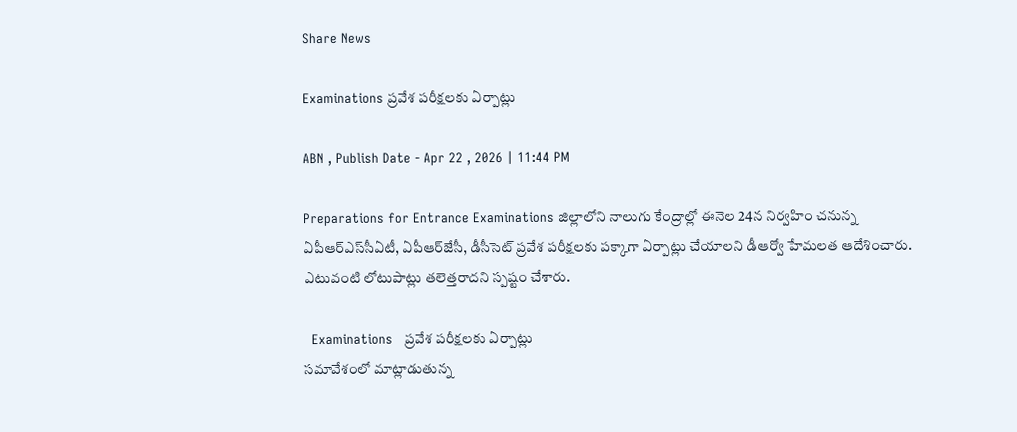Share News

Examinations ప్రవేశ పరీక్షలకు ఏర్పాట్లు

ABN , Publish Date - Apr 22 , 2026 | 11:44 PM

Preparations for Entrance Examinations జిల్లాలోని నాలుగు కేంద్రాల్లో ఈనెల 24న నిర్వహిం చనున్న ఏపీఆర్‌ఎస్‌సీఏటీ, ఏపీఆర్‌జేసీ, డీసీసెట్‌ ప్రవేశ పరీక్షలకు పక్కాగా ఏర్పాట్లు చేయాలని డీఆర్వో హేమలత ఆదేశించారు. ఎటువంటి లోటుపాట్లు తలెత్తరాదని స్పష్టం చేశారు.

  Examinations   ప్రవేశ పరీక్షలకు ఏర్పాట్లు
సమావేశంలో మాట్లాడుతున్న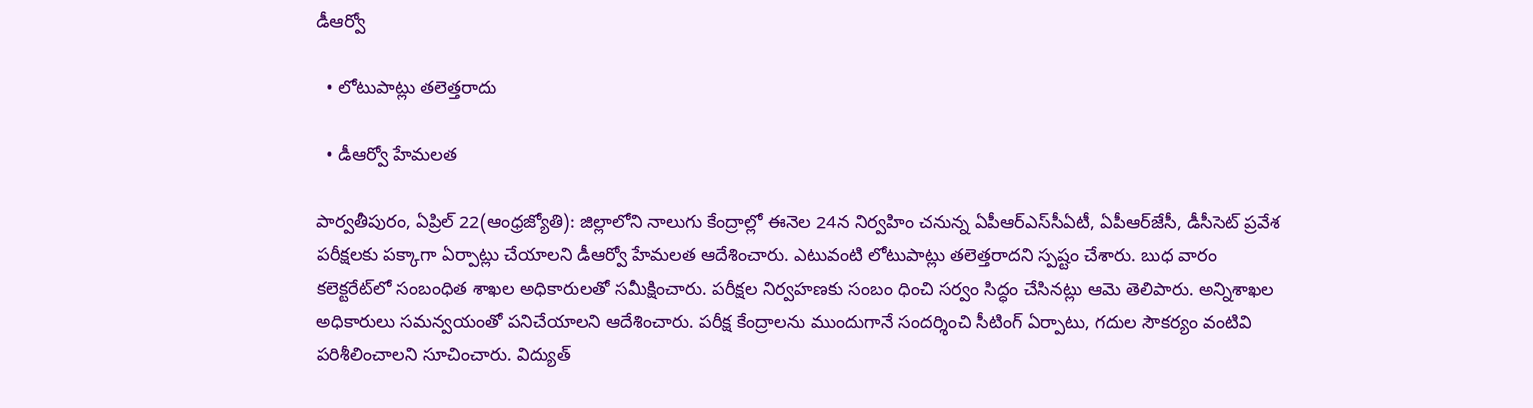డీఆర్వో

  • లోటుపాట్లు తలెత్తరాదు

  • డీఆర్వో హేమలత

పార్వతీపురం, ఏప్రిల్‌ 22(ఆంధ్రజ్యోతి): జిల్లాలోని నాలుగు కేంద్రాల్లో ఈనెల 24న నిర్వహిం చనున్న ఏపీఆర్‌ఎస్‌సీఏటీ, ఏపీఆర్‌జేసీ, డీసీసెట్‌ ప్రవేశ పరీక్షలకు పక్కాగా ఏర్పాట్లు చేయాలని డీఆర్వో హేమలత ఆదేశించారు. ఎటువంటి లోటుపాట్లు తలెత్తరాదని స్పష్టం చేశారు. బుధ వారం కలెక్టరేట్‌లో సంబంధిత శాఖల అధికారులతో సమీక్షించారు. పరీక్షల నిర్వహణకు సంబం ధించి సర్వం సిద్ధం చేసినట్లు ఆమె తెలిపారు. అన్నిశాఖల అధికారులు సమన్వయంతో పనిచేయాలని ఆదేశించారు. పరీక్ష కేంద్రాలను ముందుగానే సందర్శించి సీటింగ్‌ ఏర్పాటు, గదుల సౌకర్యం వంటివి పరిశీలించాలని సూచించారు. విద్యుత్‌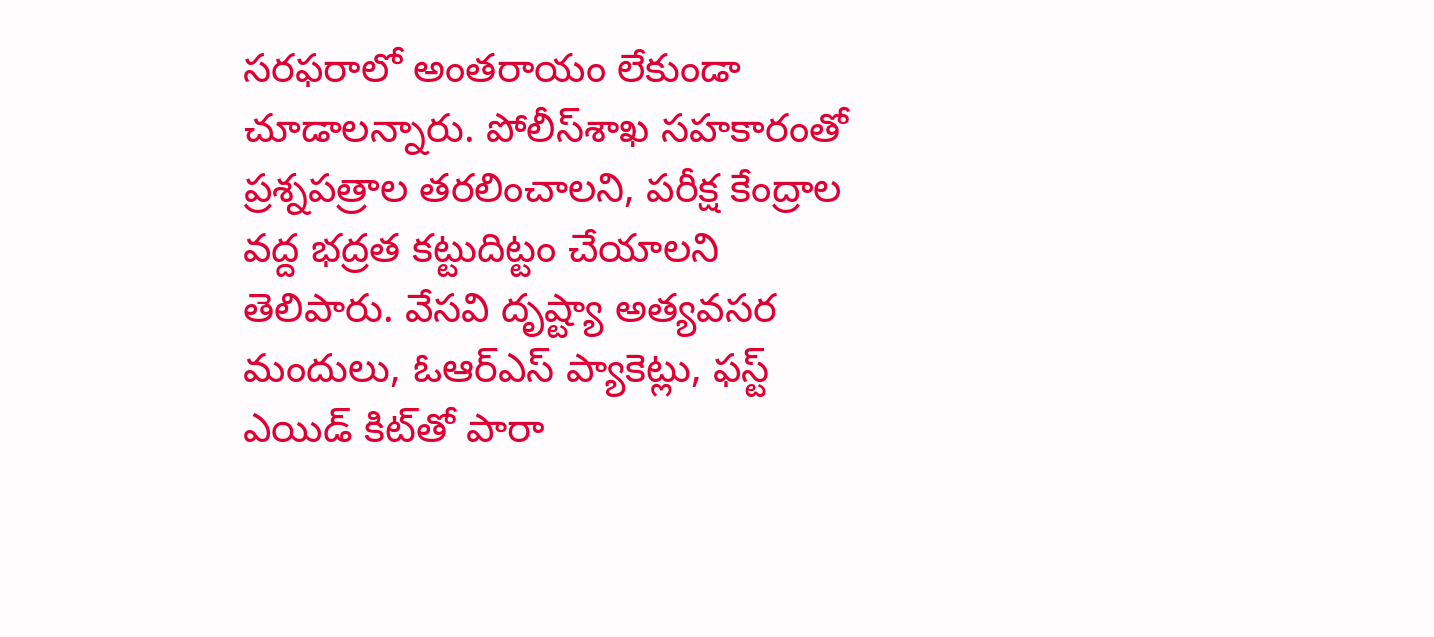సరఫరాలో అంతరాయం లేకుండా చూడాలన్నారు. పోలీస్‌శాఖ సహకారంతో ప్రశ్నపత్రాల తరలించాలని, పరీక్ష కేంద్రాల వద్ద భద్రత కట్టుదిట్టం చేయాలని తెలిపారు. వేసవి దృష్ట్యా అత్యవసర మందులు, ఓఆర్‌ఎస్‌ ప్యాకెట్లు, ఫస్ట్‌ ఎయిడ్‌ కిట్‌తో పారా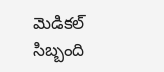మెడికల్‌ సిబ్బంది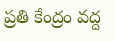ప్రతి కేంద్రం వద్ద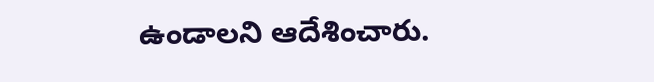ఉండాలని ఆదేశించారు.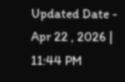Updated Date - Apr 22 , 2026 | 11:44 PM